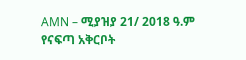AMN – ሚያዝያ 21/ 2018 ዓ.ም
የናፍጣ አቅርቦት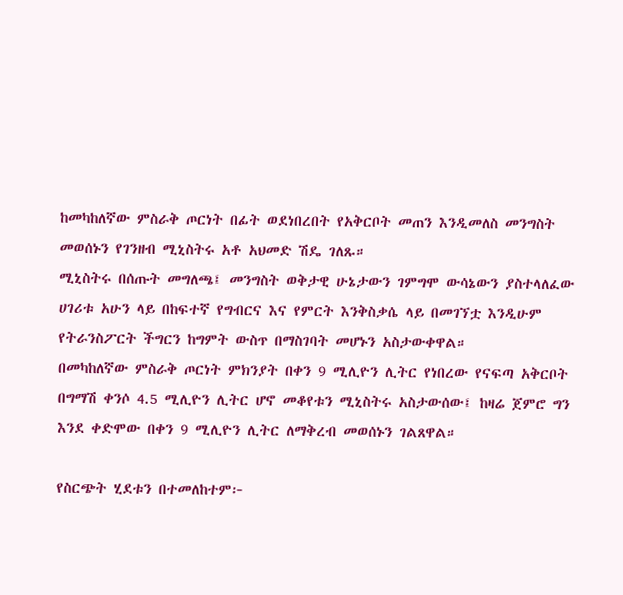ከመካከለኛው ምስራቅ ጦርነት በፊት ወደነበረበት የአቅርቦት መጠን እንዲመለስ መንግስት መወሰኑን የገንዘብ ሚኒስትሩ አቶ አህመድ ሽዴ ገለጹ።
ሚኒስትሩ በሰጡት መግለጫ፤ መንግስት ወቅታዊ ሁኔታውን ገምግሞ ውሳኔውን ያስተላለፈው ሀገሪቱ አሁን ላይ በከፍተኛ የግብርና እና የምርት እንቅስቃሴ ላይ በመገኘቷ እንዲሁም የትራንስፖርት ችግርን ከግምት ውስጥ በማስገባት መሆኑን አስታውቀዋል።
በመካከለኛው ምስራቅ ጦርነት ምክንያት በቀን 9 ሚሊዮን ሊትር የነበረው የናፍጣ አቅርቦት በግማሽ ቀንሶ 4.5 ሚሊዮን ሊትር ሆኖ መቆየቱን ሚኒስትሩ አስታውሰው፤ ከዛሬ ጀምሮ ግን እንደ ቀድሞው በቀን 9 ሚሊዮን ሊትር ለማቅረብ መወሰኑን ገልጸዋል።

የስርጭት ሂደቱን በተመለከተም፦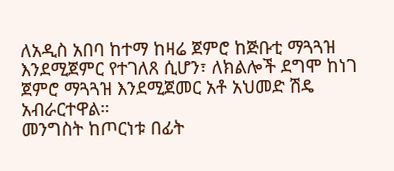ለአዲስ አበባ ከተማ ከዛሬ ጀምሮ ከጅቡቲ ማጓጓዝ እንደሚጀምር የተገለጸ ሲሆን፣ ለክልሎች ደግሞ ከነገ ጀምሮ ማጓጓዝ እንደሚጀመር አቶ አህመድ ሽዴ አብራርተዋል።
መንግስት ከጦርነቱ በፊት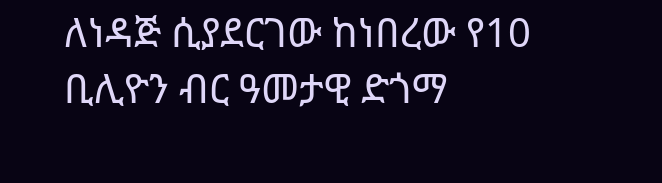ለነዳጅ ሲያደርገው ከነበረው የ10 ቢሊዮን ብር ዓመታዊ ድጎማ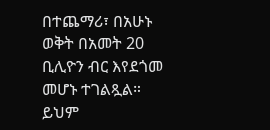በተጨማሪ፣ በአሁኑ ወቅት በአመት 20 ቢሊዮን ብር እየደጎመ መሆኑ ተገልጿል።
ይህም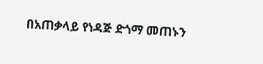በአጠቃላይ የነዳጅ ድጎማ መጠኑን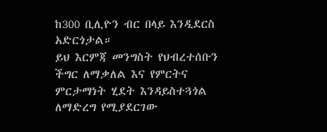ከ300 ቢሊዮን ብር በላይ እንዲደርስ አድርጎታል።
ይህ እርምጃ መንግስት የህብረተሰቡን ችግር ለማቃለል እና የምርትና ምርታማነት ሂደት እንዳይስተጓጎል ለማድረግ የሚያደርገው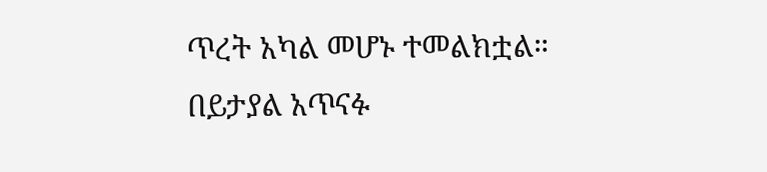ጥረት አካል መሆኑ ተመልክቷል።
በይታያል አጥናፉ